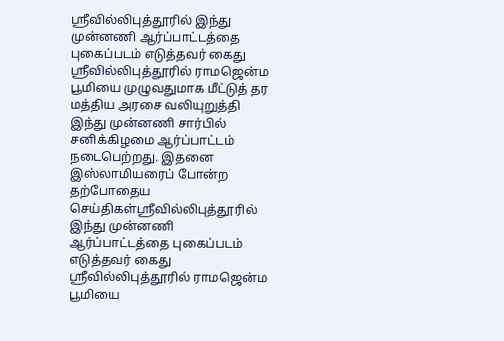ஸ்ரீவில்லிபுத்தூரில் இந்து முன்னணி ஆர்ப்பாட்டத்தை புகைப்படம் எடுத்தவர் கைது
ஸ்ரீவில்லிபுத்தூரில் ராமஜென்ம பூமியை முழுவதுமாக மீட்டுத் தர மத்திய அரசை வலியுறுத்தி இந்து முன்னணி சார்பில் சனிக்கிழமை ஆர்ப்பாட்டம் நடைபெற்றது. இதனை இஸ்லாமியரைப் போன்ற
தற்போதைய செய்திகள்ஸ்ரீவில்லிபுத்தூரில் இந்து முன்னணி ஆர்ப்பாட்டத்தை புகைப்படம் எடுத்தவர் கைது
ஸ்ரீவில்லிபுத்தூரில் ராமஜென்ம பூமியை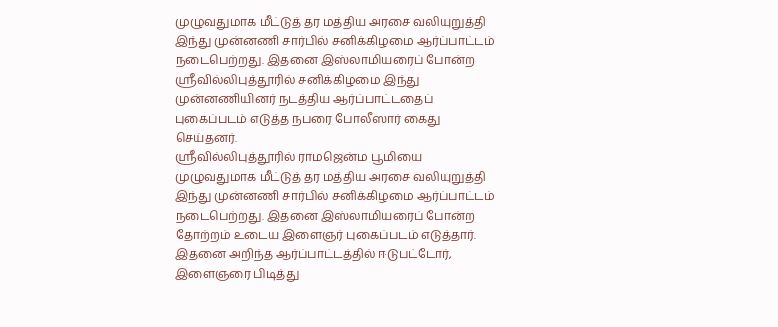முழுவதுமாக மீட்டுத் தர மத்திய அரசை வலியுறுத்தி இந்து முன்னணி சார்பில் சனிக்கிழமை ஆர்ப்பாட்டம் நடைபெற்றது. இதனை இஸ்லாமியரைப் போன்ற
ஸ்ரீவில்லிபுத்தூரில் சனிக்கிழமை இந்து முன்னணியினர் நடத்திய ஆர்ப்பாட்டதைப் புகைப்படம் எடுத்த நபரை போலீஸார் கைது செய்தனர்.
ஸ்ரீவில்லிபுத்தூரில் ராமஜென்ம பூமியை முழுவதுமாக மீட்டுத் தர மத்திய அரசை வலியுறுத்தி இந்து முன்னணி சார்பில் சனிக்கிழமை ஆர்ப்பாட்டம் நடைபெற்றது. இதனை இஸ்லாமியரைப் போன்ற தோற்றம் உடைய இளைஞர் புகைப்படம் எடுத்தார். இதனை அறிந்த ஆர்ப்பாட்டத்தில் ஈடுபட்டோர், இளைஞரை பிடித்து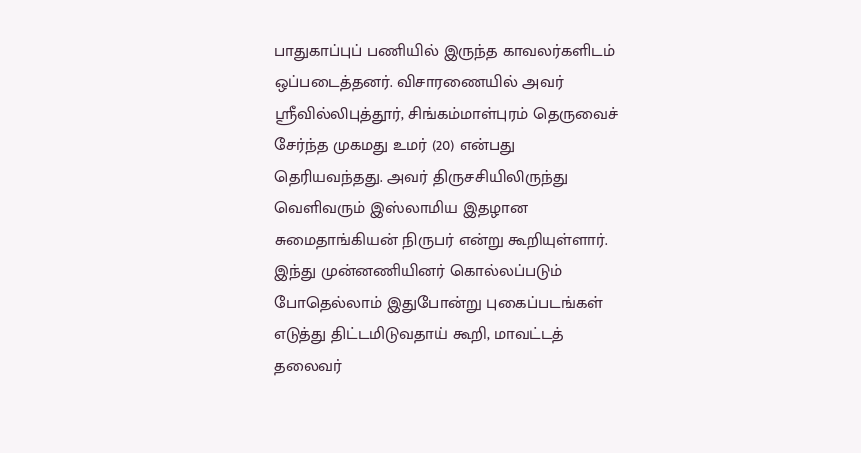பாதுகாப்புப் பணியில் இருந்த காவலர்களிடம் ஒப்படைத்தனர். விசாரணையில் அவர் ஸ்ரீவில்லிபுத்தூர், சிங்கம்மாள்புரம் தெருவைச் சேர்ந்த முகமது உமர் (20) என்பது தெரியவந்தது. அவர் திருசசியிலிருந்து வெளிவரும் இஸ்லாமிய இதழான சுமைதாங்கியன் நிருபர் என்று கூறியுள்ளார்.
இந்து முன்னணியினர் கொல்லப்படும் போதெல்லாம் இதுபோன்று புகைப்படங்கள் எடுத்து திட்டமிடுவதாய் கூறி, மாவட்டத் தலைவர்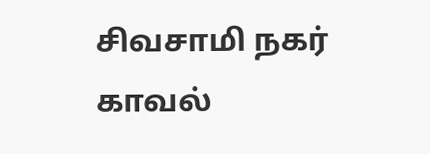சிவசாமி நகர் காவல்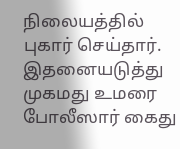நிலையத்தில் புகார் செய்தார். இதனையடுத்து முகமது உமரை போலீஸார் கைது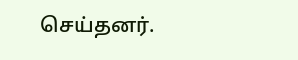செய்தனர்.